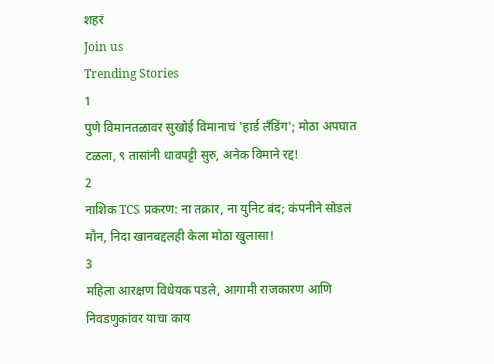शहरं
Join us
Trending Stories
1
पुणे विमानतळावर सुखोई विमानाचं 'हार्ड लँडिंग'; मोठा अपघात टळला, ९ तासांनी धावपट्टी सुरु, अनेक विमाने रद्द!
2
नाशिक TCS प्रकरण: ना तक्रार, ना युनिट बंद; कंपनीने सोडलं मौन, निदा खानबद्दलही केला मोठा खुलासा!
3
महिला आरक्षण विधेयक पडले, आगामी राजकारण आणि निवडणुकांवर याचा काय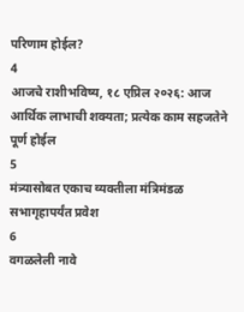परिणाम होईल?
4
आजचे राशीभविष्य, १८ एप्रिल २०२६: आज आर्थिक लाभाची शक्यता; प्रत्येक काम सहजतेने पूर्ण होईल
5
मंत्र्यासोबत एकाच व्यक्तीला मंत्रिमंडळ सभागृहापर्यंत प्रवेश
6
वगळलेली नावे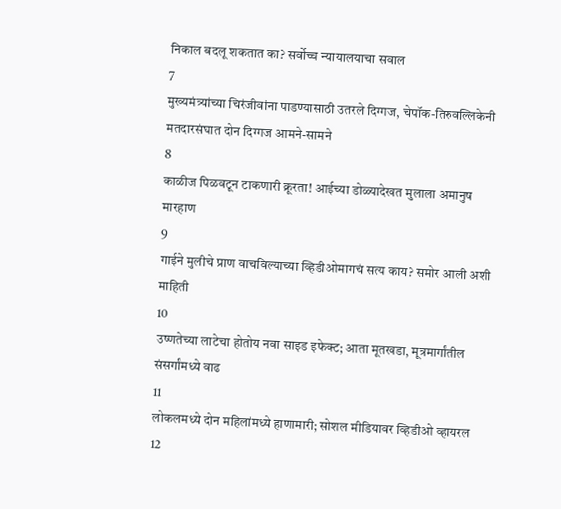निकाल बदलू शकतात का? सर्वोच्च न्यायालयाचा सवाल
7
मुख्यमंत्र्यांच्या चिरंजीवांना पाडण्यासाठी उतरले दिग्गज, चेपॉक-तिरुवल्लिकेनी मतदारसंघात दोन दिग्गज आमने-सामने
8
काळीज पिळवटून टाकणारी क्रूरता! आईच्या डोळ्यादेखत मुलाला अमानुष मारहाण
9
गाईने मुलीचे प्राण वाचविल्याच्या व्हिडीओमागचं सत्य काय? समोर आली अशी माहिती
10
उष्णतेच्या लाटेचा होतोय नवा साइड इफेक्ट; आता मूतखडा, मूत्रमार्गांतील संसर्गांमध्ये वाढ
11
लोकलमध्ये दोन महिलांमध्ये हाणामारी; सोशल मीडियावर व्हिडीओ व्हायरल
12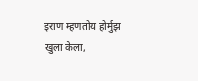इराण म्हणतोय होर्मुझ खुला केला,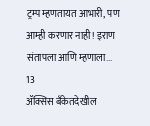ट्रम्प म्हणतायत आभारी, पण आम्ही करणार नाही! इराण संतापला आणि म्हणाला...
13
ॲक्सिस बँकेतदेखील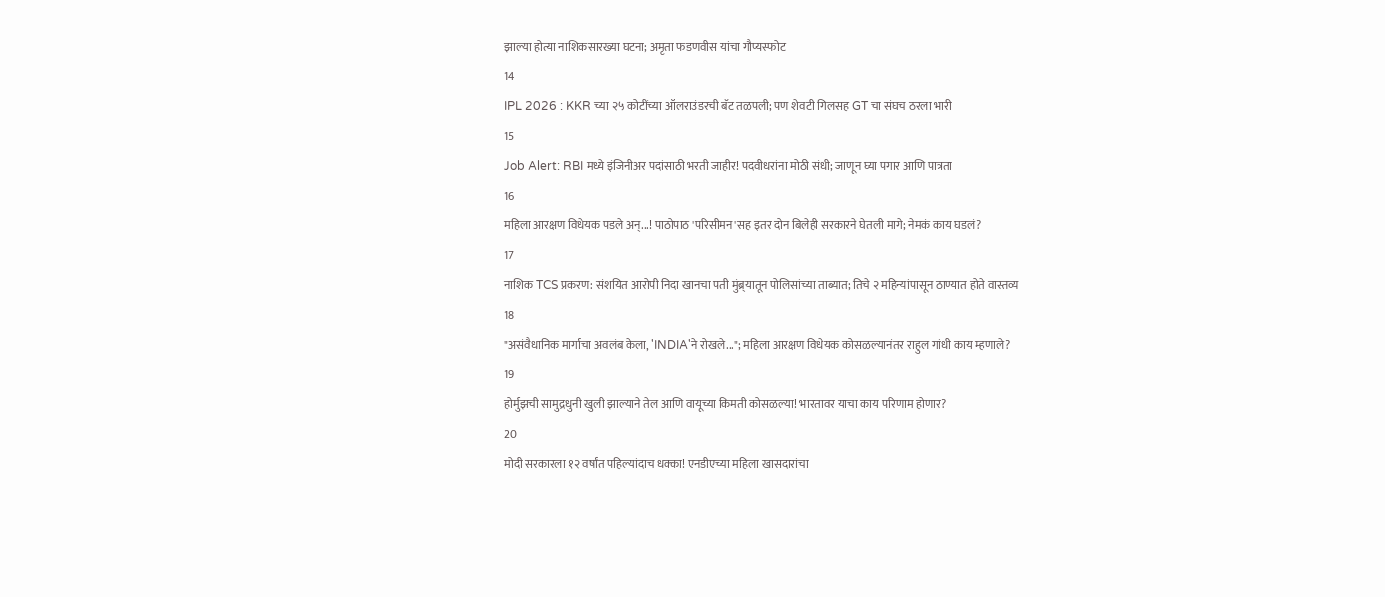झाल्या होत्या नाशिकसारख्या घटना; अमृता फडणवीस यांचा गौप्यस्फोट
14
IPL 2026 : KKR च्या २५ कोटींच्या ऑलराउंडरची बॅट तळपली; पण शेवटी गिलसह GT चा संघच ठरला भारी
15
Job Alert: RBI मध्ये इंजिनीअर पदांसाठी भरती जाहीर! पदवीधरांना मोठी संधी; जाणून घ्या पगार आणि पात्रता
16
महिला आरक्षण विधेयक पडले अन्...! पाठोपाठ 'परिसीमन'सह इतर दोन बिलेही सरकारने घेतली मागे; नेमकं काय घडलं?
17
नाशिक TCS प्रकरण: संशयित आरोपी निदा खानचा पती मुंब्र्यातून पोलिसांच्या ताब्यात; तिचे २ महिन्यांपासून ठाण्यात होते वास्तव्य
18
"असंवैधानिक मार्गाचा अवलंब केला, 'INDIA'ने रोखले..."; महिला आरक्षण विधेयक कोसळल्यानंतर राहुल गांधी काय म्हणाले?
19
होर्मुझची सामुद्रधुनी खुली झाल्याने तेल आणि वायूच्या किमती कोसळल्या! भारतावर याचा काय परिणाम होणार?
20
मोदी सरकारला १२ वर्षांत पहिल्यांदाच धक्का! एनडीएच्या महिला खासदारांचा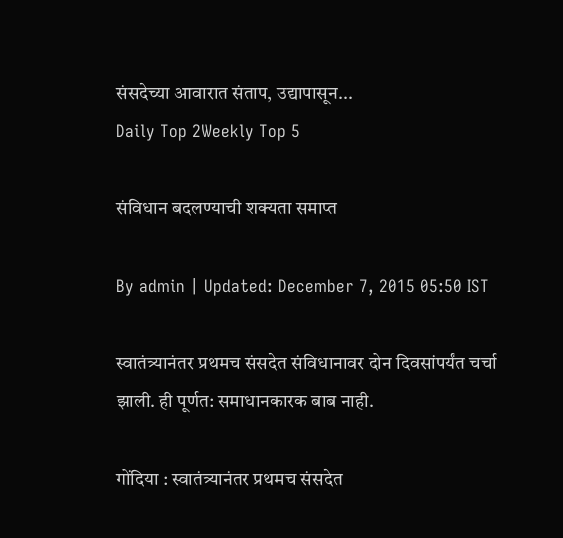संसदेच्या आवारात संताप, उद्यापासून...
Daily Top 2Weekly Top 5

संविधान बदलण्याची शक्यता समाप्त

By admin | Updated: December 7, 2015 05:50 IST

स्वातंत्र्यानंतर प्रथमच संसदेत संविधानावर दोन दिवसांपर्यंत चर्चा झाली. ही पूर्णत: समाधानकारक बाब नाही.

गोंदिया : स्वातंत्र्यानंतर प्रथमच संसदेत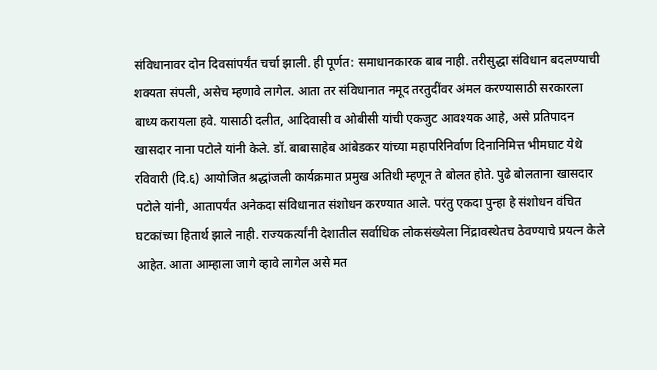संविधानावर दोन दिवसांपर्यंत चर्चा झाली. ही पूर्णत: समाधानकारक बाब नाही. तरीसुद्धा संविधान बदलण्याची शक्यता संपली, असेच म्हणावे लागेल. आता तर संविधानात नमूद तरतुदींवर अंमल करण्यासाठी सरकारला बाध्य करायला हवे. यासाठी दलीत, आदिवासी व ओबीसी यांची एकजुट आवश्यक आहे, असे प्रतिपादन खासदार नाना पटोले यांनी केले. डॉ. बाबासाहेब आंबेडकर यांच्या महापरिनिर्वाण दिनानिमित्त भीमघाट येथे रविवारी (दि.६) आयोजित श्रद्धांजली कार्यक्रमात प्रमुख अतिथी म्हणून ते बोलत होते. पुढे बोलताना खासदार पटोले यांनी, आतापर्यंत अनेकदा संविधानात संशोधन करण्यात आले. परंतु एकदा पुन्हा हे संशोधन वंचित घटकांच्या हितार्थ झाले नाही. राज्यकर्त्यांनी देशातील सर्वाधिक लोकसंख्येला निंद्रावस्थेतच ठेवण्याचे प्रयत्न केले आहेत. आता आम्हाला जागे व्हावे लागेल असे मत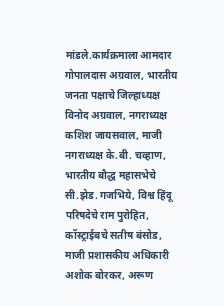मांडले.कार्यक्रमाला आमदार गोपालदास अग्रवाल, भारतीय जनता पक्षाचे जिल्हाध्यक्ष विनोद अग्रवाल, नगराध्यक्ष कशिश जायसवाल, माजी नगराध्यक्ष के.बी. चव्हाण, भारतीय बौद्ध महासभेचे सी.झेड. गजभिये, विश्व हिंदू परिषदेचे राम पुरोहित, कॉस्ट्राईबचे सतीष बंसोड, माजी प्रशासकीय अधिकारी अशोक बोरकर, अरूण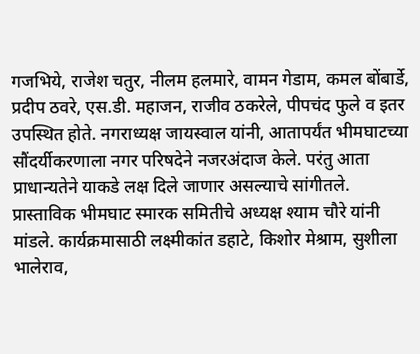गजभिये, राजेश चतुर, नीलम हलमारे, वामन गेडाम, कमल बोंबार्डे, प्रदीप ठवरे, एस.डी. महाजन, राजीव ठकरेले, पीपचंद फुले व इतर उपस्थित होते. नगराध्यक्ष जायस्वाल यांनी, आतापर्यंत भीमघाटच्या सौंदर्यीकरणाला नगर परिषदेने नजरअंदाज केले. परंतु आता प्राधान्यतेने याकडे लक्ष दिले जाणार असल्याचे सांगीतले. प्रास्ताविक भीमघाट स्मारक समितीचे अध्यक्ष श्याम चौरे यांनी मांडले. कार्यक्रमासाठी लक्ष्मीकांत डहाटे, किशोर मेश्राम, सुशीला भालेराव,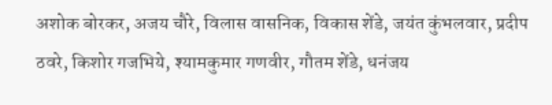अशोक बोरकर, अजय चौरे, विलास वासनिक, विकास शेंडे, जयंत कुंभलवार, प्रदीप ठवरे, किशोर गजभिये, श्यामकुमार गणवीर, गौतम शेंडे, धनंजय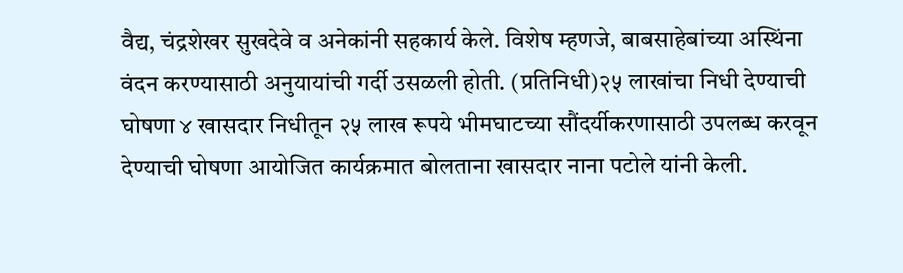वैद्य, चंद्रशेखर सुखदेवे व अनेकांनी सहकार्य केले. विशेष म्हणजे, बाबसाहेबांच्या अस्थिंना वंदन करण्यासाठी अनुयायांची गर्दी उसळली होती. (प्रतिनिधी)२५ लाखांचा निधी देण्याची घोषणा ४ खासदार निधीतून २५ लाख रूपये भीमघाटच्या सौंदर्यीकरणासाठी उपलब्ध करवून देण्याची घोषणा आयोजित कार्यक्रमात बोलताना खासदार नाना पटोले यांनी केली.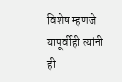विशेष म्हणजे यापूर्वीही त्यांनी ही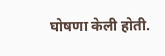घोषणा केली होती.